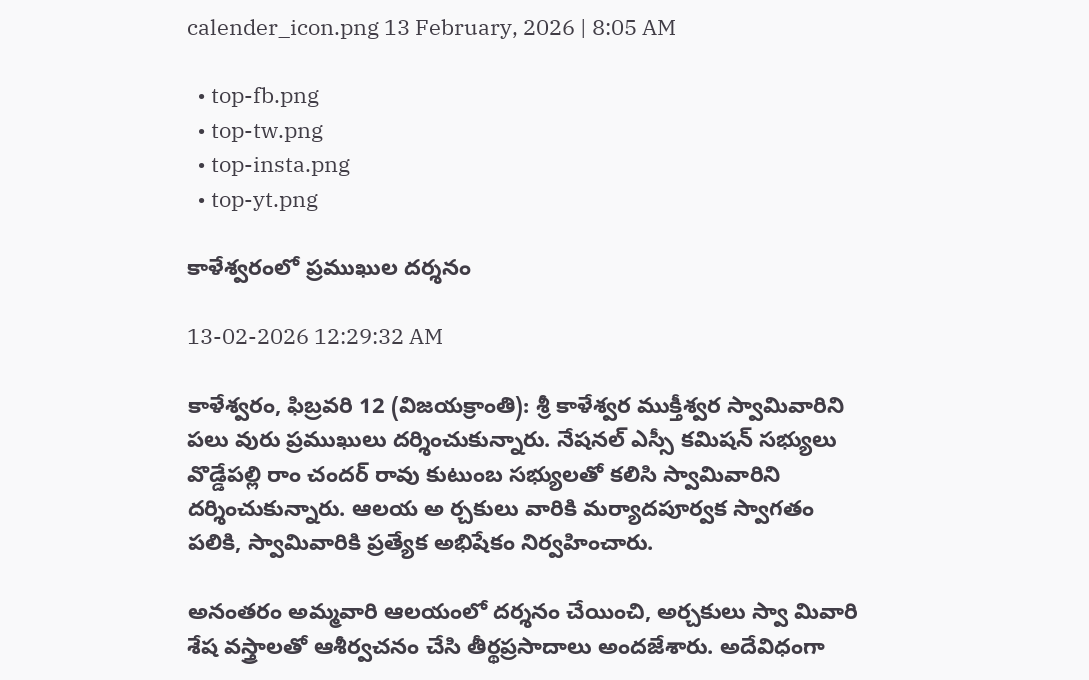calender_icon.png 13 February, 2026 | 8:05 AM

  • top-fb.png
  • top-tw.png
  • top-insta.png
  • top-yt.png

కాళేశ్వరంలో ప్రముఖుల దర్శనం

13-02-2026 12:29:32 AM

కాళేశ్వరం, ఫిబ్రవరి 12 (విజయక్రాంతి): శ్రీ కాళేశ్వర ముక్తీశ్వర స్వామివారిని పలు వురు ప్రముఖులు దర్శించుకున్నారు. నేషనల్ ఎస్సీ కమిషన్ సభ్యులు వొడ్డేపల్లి రాం చందర్ రావు కుటుంబ సభ్యులతో కలిసి స్వామివారిని దర్శించుకున్నారు. ఆలయ అ ర్చకులు వారికి మర్యాదపూర్వక స్వాగతం పలికి, స్వామివారికి ప్రత్యేక అభిషేకం నిర్వహించారు.

అనంతరం అమ్మవారి ఆలయంలో దర్శనం చేయించి, అర్చకులు స్వా మివారి శేష వస్త్రాలతో ఆశీర్వచనం చేసి తీర్థప్రసాదాలు అందజేశారు. అదేవిధంగా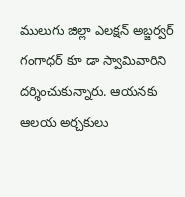ములుగు జిల్లా ఎలక్షన్ అబ్జర్వర్ గంగాధర్ కూ డా స్వామివారిని దర్శించుకున్నారు. ఆయనకు ఆలయ అర్చకులు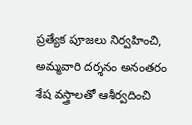ప్రత్యేక పూజలు నిర్వహించి, అమ్మవారి దర్శనం అనంతరం శేష వస్త్రాలతో ఆశీర్వదించి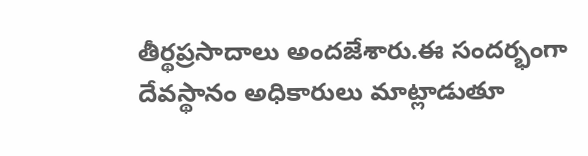తీర్థప్రసాదాలు అందజేశారు.ఈ సందర్భంగా దేవస్థానం అధికారులు మాట్లాడుతూ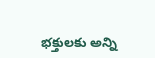భక్తులకు అన్ని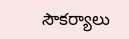సౌకర్యాలు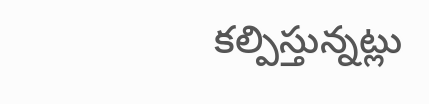కల్పిస్తున్నట్లు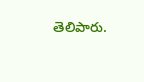తెలిపారు.